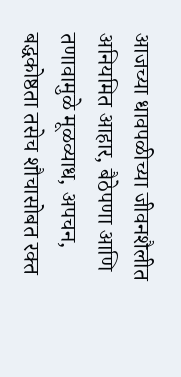आजच्या धावपळीच्या जीवनशैलीत अनियमित आहार, बैठेपणा आणि तणावामुळे मूळव्याध, अपचन, बद्धकोष्ठता तसेच शौचासोबत रक्त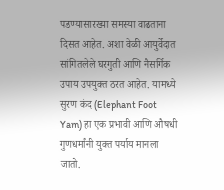पडण्यासारख्या समस्या वाढताना दिसत आहेत. अशा वेळी आयुर्वेदात सांगितलेले घरगुती आणि नैसर्गिक उपाय उपयुक्त ठरत आहेत. यामध्ये सुरण कंद (Elephant Foot Yam) हा एक प्रभावी आणि औषधी गुणधर्मांनी युक्त पर्याय मानला जातो.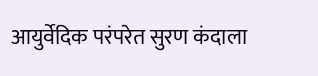आयुर्वेदिक परंपरेत सुरण कंदाला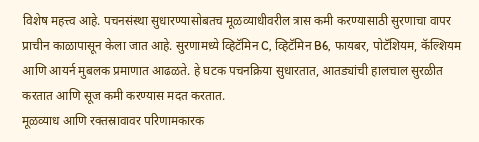विशेष महत्त्व आहे. पचनसंस्था सुधारण्यासोबतच मूळव्याधीवरील त्रास कमी करण्यासाठी सुरणाचा वापर प्राचीन काळापासून केला जात आहे. सुरणामध्ये व्हिटॅमिन C, व्हिटॅमिन B6, फायबर, पोटॅशियम, कॅल्शियम आणि आयर्न मुबलक प्रमाणात आढळते. हे घटक पचनक्रिया सुधारतात, आतड्यांची हालचाल सुरळीत करतात आणि सूज कमी करण्यास मदत करतात.
मूळव्याध आणि रक्तस्रावावर परिणामकारक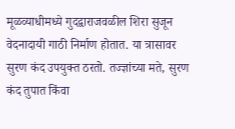मूळव्याधीमध्ये गुदद्वाराजवळील शिरा सुजून वेदनादायी गाठी निर्माण होतात. या त्रासावर सुरण कंद उपयुक्त ठरतो. तज्ज्ञांच्या मते, सुरण कंद तुपात किंवा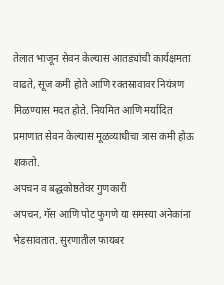तेलात भाजून सेवन केल्यास आतड्यांची कार्यक्षमता वाढते, सूज कमी होते आणि रक्तस्रावावर नियंत्रण मिळण्यास मदत होते. नियमित आणि मर्यादित प्रमाणात सेवन केल्यास मूळव्याधीचा त्रास कमी होऊ शकतो.
अपचन व बद्धकोष्ठतेवर गुणकारी
अपचन, गॅस आणि पोट फुगणे या समस्या अनेकांना भेडसावतात. सुरणातील फायबर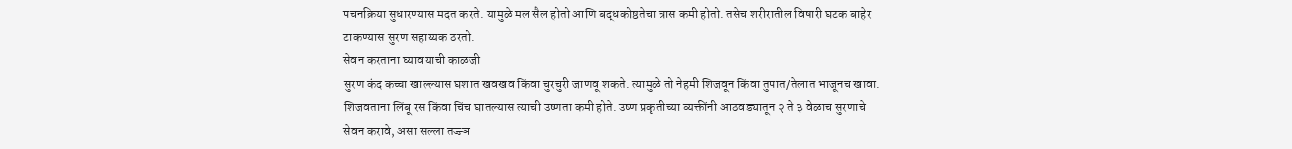पचनक्रिया सुधारण्यास मदत करते. यामुळे मल सैल होतो आणि बद्धकोष्ठतेचा त्रास कमी होतो. तसेच शरीरातील विषारी घटक बाहेर टाकण्यास सुरण सहाय्यक ठरतो.
सेवन करताना घ्यावयाची काळजी
सुरण कंद कच्चा खाल्ल्यास घशात खवखव किंवा चुरचुरी जाणवू शकते. त्यामुळे तो नेहमी शिजवून किंवा तुपात/तेलात भाजूनच खावा. शिजवताना लिंबू रस किंवा चिंच घातल्यास त्याची उष्णता कमी होते. उष्ण प्रकृतीच्या व्यक्तींनी आठवड्यातून २ ते ३ वेळाच सुरणाचे सेवन करावे, असा सल्ला तज्ज्ञ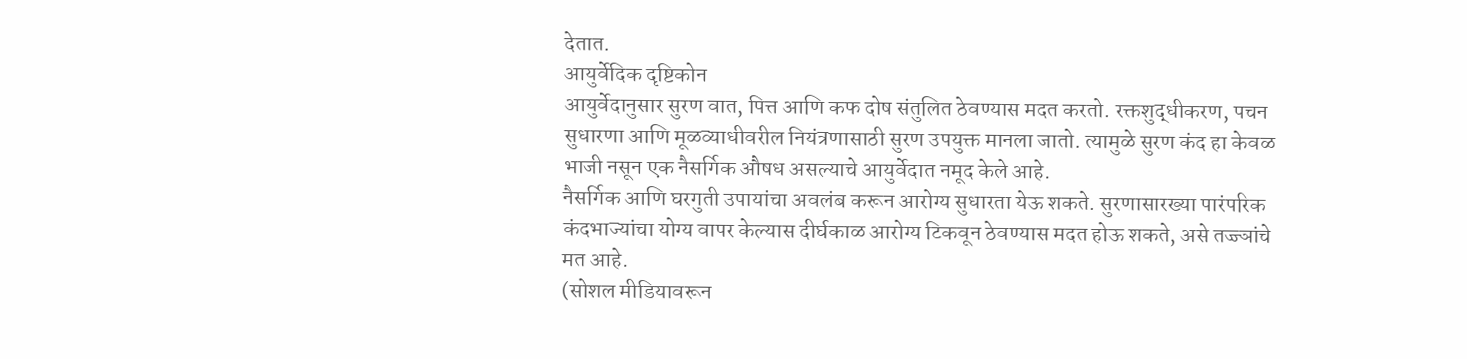देतात.
आयुर्वेदिक दृष्टिकोन
आयुर्वेदानुसार सुरण वात, पित्त आणि कफ दोष संतुलित ठेवण्यास मदत करतो. रक्तशुद्धीकरण, पचन सुधारणा आणि मूळव्याधीवरील नियंत्रणासाठी सुरण उपयुक्त मानला जातो. त्यामुळे सुरण कंद हा केवळ भाजी नसून एक नैसर्गिक औषध असल्याचे आयुर्वेदात नमूद केले आहे.
नैसर्गिक आणि घरगुती उपायांचा अवलंब करून आरोग्य सुधारता येऊ शकते. सुरणासारख्या पारंपरिक कंदभाज्यांचा योग्य वापर केल्यास दीर्घकाळ आरोग्य टिकवून ठेवण्यास मदत होऊ शकते, असे तज्ज्ञांचे मत आहे.
(सोशल मीडियावरून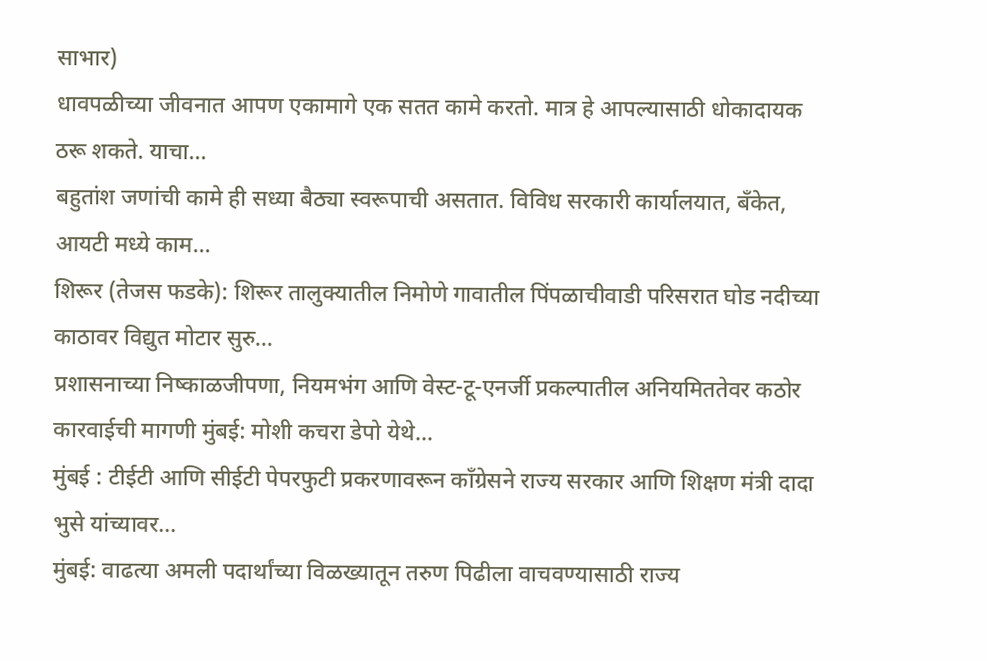साभार)
धावपळीच्या जीवनात आपण एकामागे एक सतत कामे करतो. मात्र हे आपल्यासाठी धोकादायक ठरू शकते. याचा…
बहुतांश जणांची कामे ही सध्या बैठ्या स्वरूपाची असतात. विविध सरकारी कार्यालयात, बँकेत, आयटी मध्ये काम…
शिरूर (तेजस फडके): शिरूर तालुक्यातील निमोणे गावातील पिंपळाचीवाडी परिसरात घोड नदीच्या काठावर विद्युत मोटार सुरु…
प्रशासनाच्या निष्काळजीपणा, नियमभंग आणि वेस्ट-टू-एनर्जी प्रकल्पातील अनियमिततेवर कठोर कारवाईची मागणी मुंबई: मोशी कचरा डेपो येथे…
मुंबई : टीईटी आणि सीईटी पेपरफुटी प्रकरणावरून काँग्रेसने राज्य सरकार आणि शिक्षण मंत्री दादा भुसे यांच्यावर…
मुंबई: वाढत्या अमली पदार्थांच्या विळख्यातून तरुण पिढीला वाचवण्यासाठी राज्य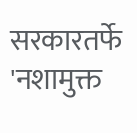सरकारतर्फे 'नशामुक्त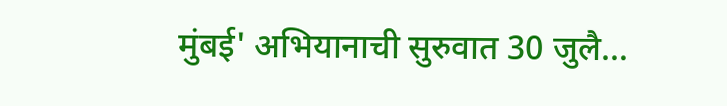मुंबई' अभियानाची सुरुवात 30 जुलै…